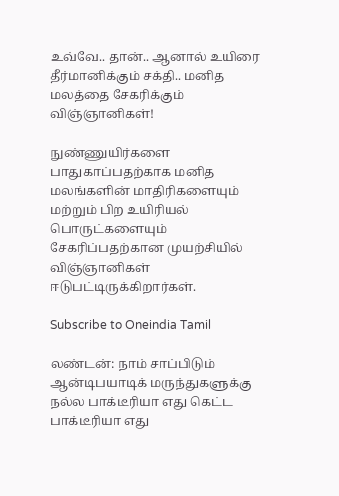உவ்வே.. தான்.. ஆனால் உயிரை தீர்மானிக்கும் சக்தி.. மனித மலத்தை சேகரிக்கும் விஞ்ஞானிகள்!

நுண்ணுயிர்களை பாதுகாப்பதற்காக மனித மலங்களின் மாதிரிகளையும் மற்றும் பிற உயிரியல் பொருட்களையும் சேகரிப்பதற்கான முயற்சியில் விஞ்ஞானிகள் ஈடுபட்டிருக்கிறார்கள்.

Subscribe to Oneindia Tamil

லண்டன்: நாம் சாப்பிடும் ஆன்டிபயாடிக் மருந்துகளுக்கு நல்ல பாக்டீரியா எது கெட்ட பாக்டீரியா எது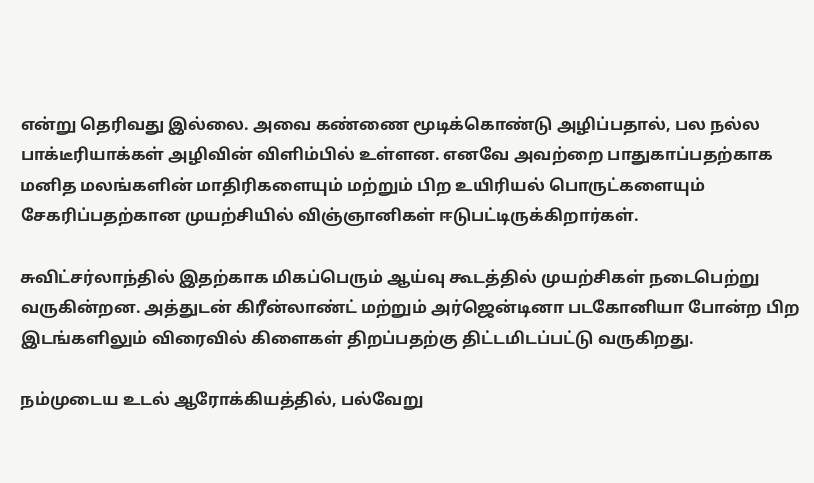என்று தெரிவது இல்லை. அவை கண்ணை மூடிக்கொண்டு அழிப்பதால், பல நல்ல பாக்டீரியாக்கள் அழிவின் விளிம்பில் உள்ளன. எனவே அவற்றை பாதுகாப்பதற்காக மனித மலங்களின் மாதிரிகளையும் மற்றும் பிற உயிரியல் பொருட்களையும் சேகரிப்பதற்கான முயற்சியில் விஞ்ஞானிகள் ஈடுபட்டிருக்கிறார்கள்.

சுவிட்சர்லாந்தில் இதற்காக மிகப்பெரும் ஆய்வு கூடத்தில் முயற்சிகள் நடைபெற்று வருகின்றன. அத்துடன் கிரீன்லாண்ட் மற்றும் அர்ஜென்டினா படகோனியா போன்ற பிற இடங்களிலும் விரைவில் கிளைகள் திறப்பதற்கு திட்டமிடப்பட்டு வருகிறது.

நம்முடைய உடல் ஆரோக்கியத்தில், பல்வேறு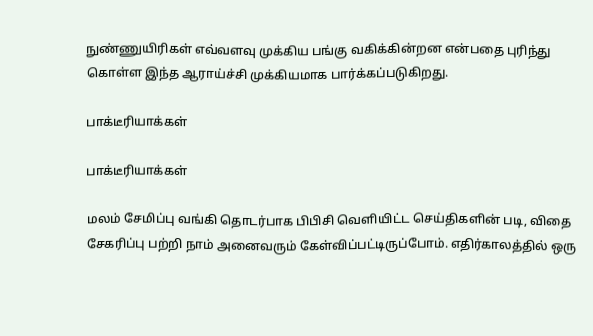நுண்ணுயிரிகள் எவ்வளவு முக்கிய பங்கு வகிக்கின்றன என்பதை புரிந்து கொள்ள இந்த ஆராய்ச்சி முக்கியமாக பார்க்கப்படுகிறது.

பாக்டீரியாக்கள்

பாக்டீரியாக்கள்

மலம் சேமிப்பு வங்கி தொடர்பாக பிபிசி வெளியிட்ட செய்திகளின் படி, விதை சேகரிப்பு பற்றி நாம் அனைவரும் கேள்விப்பட்டிருப்போம். எதிர்காலத்தில் ஒரு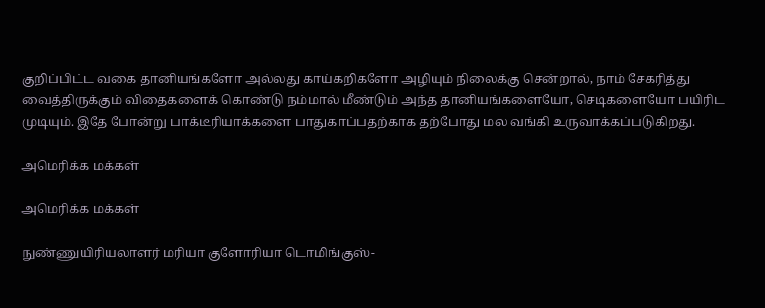குறிப்பிட்ட வகை தானியங்களோ அல்லது காய்கறிகளோ அழியும் நிலைக்கு சென்றால், நாம் சேகரித்து வைத்திருக்கும் விதைகளைக் கொண்டு நம்மால் மீண்டும் அந்த தானியங்களையோ, செடிகளையோ பயிரிட முடியும். இதே போன்று பாக்டீரியாக்களை பாதுகாப்பதற்காக தற்போது மல வங்கி உருவாக்கப்படுகிறது.

அமெரிக்க மக்கள்

அமெரிக்க மக்கள்

நுண்ணுயிரியலாளர் மரியா குளோரியா டொமிங்குஸ்-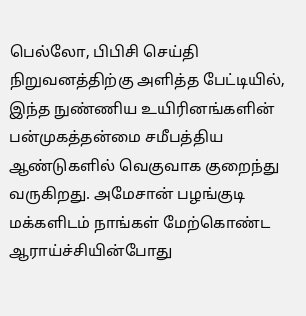பெல்லோ, பிபிசி செய்தி நிறுவனத்திற்கு அளித்த பேட்டியில், இந்த நுண்ணிய உயிரினங்களின் பன்முகத்தன்மை சமீபத்திய ஆண்டுகளில் வெகுவாக குறைந்து வருகிறது. அமேசான் பழங்குடி மக்களிடம் நாங்கள் மேற்கொண்ட ஆராய்ச்சியின்போது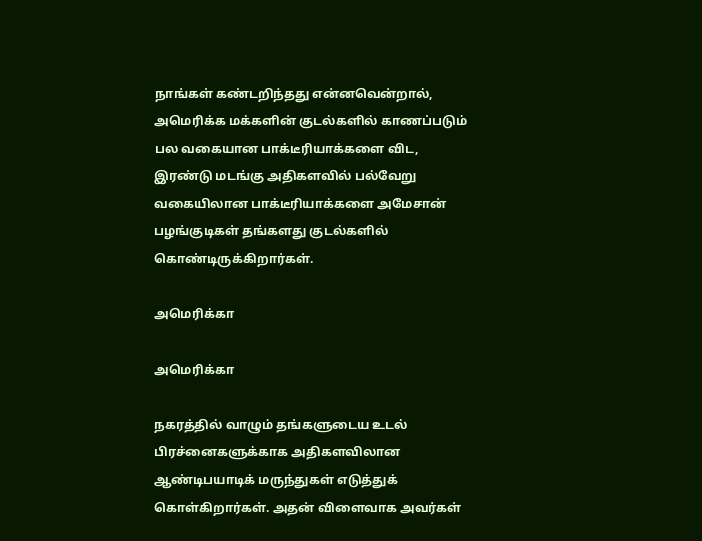நாங்கள் கண்டறிந்தது என்னவென்றால், அமெரிக்க மக்களின் குடல்களில் காணப்படும் பல வகையான பாக்டீரியாக்களை விட, இரண்டு மடங்கு அதிகளவில் பல்வேறு வகையிலான பாக்டீரியாக்களை அமேசான் பழங்குடிகள் தங்களது குடல்களில் கொண்டிருக்கிறார்கள்.

அமெரிக்கா

அமெரிக்கா

நகரத்தில் வாழும் தங்களுடைய உடல் பிரச்னைகளுக்காக அதிகளவிலான ஆண்டிபயாடிக் மருந்துகள் எடுத்துக் கொள்கிறார்கள். அதன் விளைவாக அவர்கள்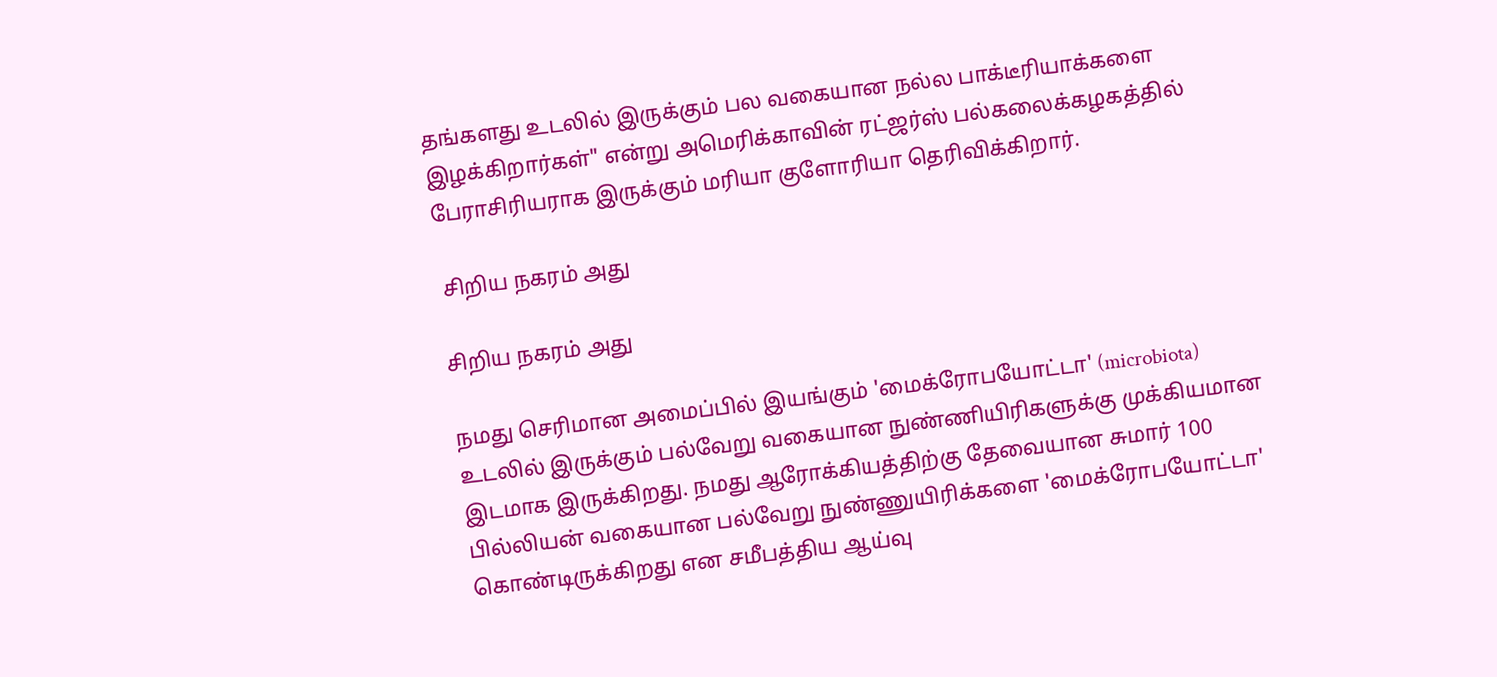தங்களது உடலில் இருக்கும் பல வகையான நல்ல பாக்டீரியாக்களை இழக்கிறார்கள்" என்று அமெரிக்காவின் ரட்ஜர்ஸ் பல்கலைக்கழகத்தில் பேராசிரியராக இருக்கும் மரியா குளோரியா தெரிவிக்கிறார்.

 சிறிய நகரம் அது

சிறிய நகரம் அது

நமது செரிமான அமைப்பில் இயங்கும் 'மைக்ரோபயோட்டா' (microbiota) உடலில் இருக்கும் பல்வேறு வகையான நுண்ணியிரிகளுக்கு முக்கியமான இடமாக இருக்கிறது. நமது ஆரோக்கியத்திற்கு தேவையான சுமார் 100 பில்லியன் வகையான பல்வேறு நுண்ணுயிரிக்களை 'மைக்ரோபயோட்டா' கொண்டிருக்கிறது என சமீபத்திய ஆய்வு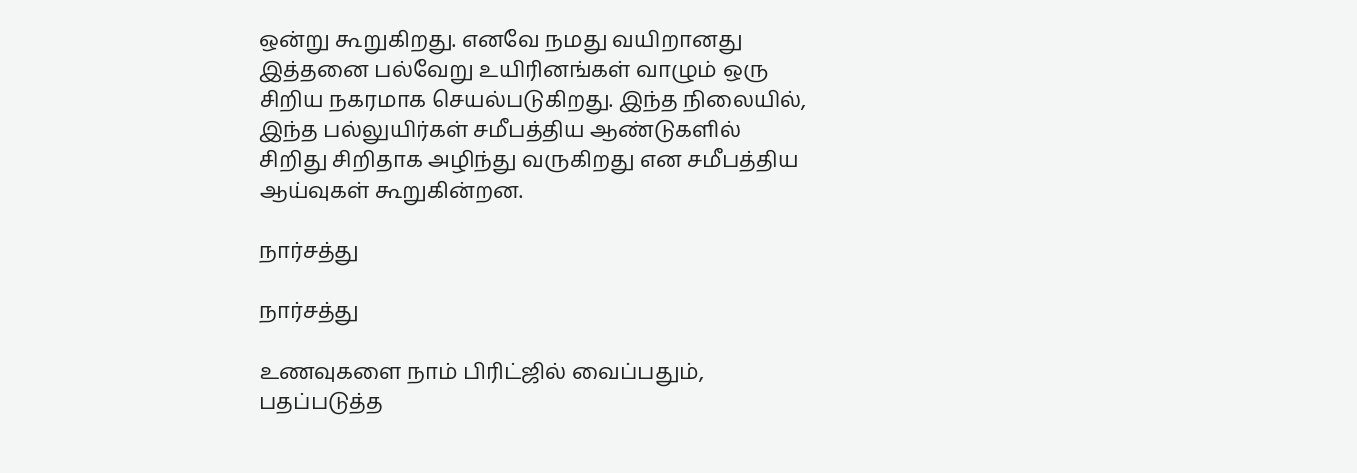ஒன்று கூறுகிறது. எனவே நமது வயிறானது இத்தனை பல்வேறு உயிரினங்கள் வாழும் ஒரு சிறிய நகரமாக செயல்படுகிறது. இந்த நிலையில், இந்த பல்லுயிர்கள் சமீபத்திய ஆண்டுகளில் சிறிது சிறிதாக அழிந்து வருகிறது என சமீபத்திய ஆய்வுகள் கூறுகின்றன.

நார்சத்து

நார்சத்து

உணவுகளை நாம் பிரிட்ஜில் வைப்பதும், பதப்படுத்த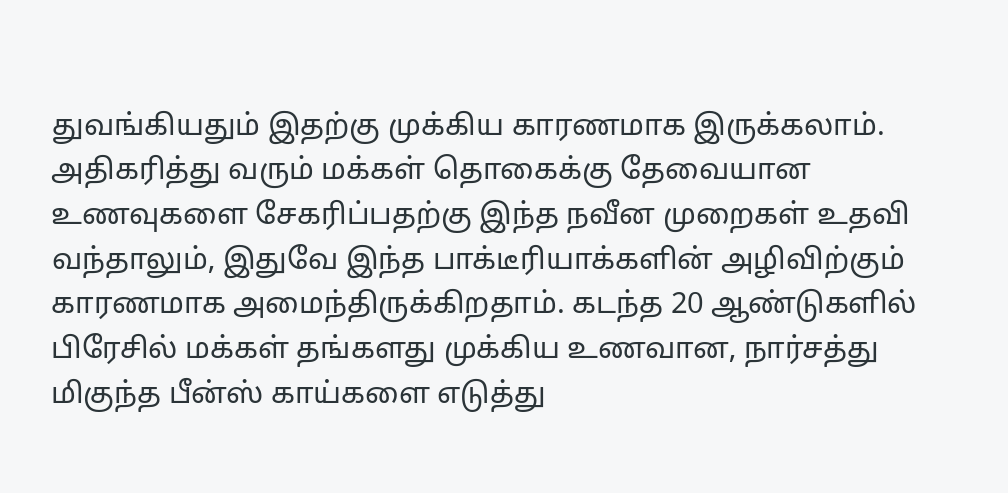துவங்கியதும் இதற்கு முக்கிய காரணமாக இருக்கலாம். அதிகரித்து வரும் மக்கள் தொகைக்கு தேவையான உணவுகளை சேகரிப்பதற்கு இந்த நவீன முறைகள் உதவி வந்தாலும், இதுவே இந்த பாக்டீரியாக்களின் அழிவிற்கும் காரணமாக அமைந்திருக்கிறதாம். கடந்த 20 ஆண்டுகளில் பிரேசில் மக்கள் தங்களது முக்கிய உணவான, நார்சத்து மிகுந்த பீன்ஸ் காய்களை எடுத்து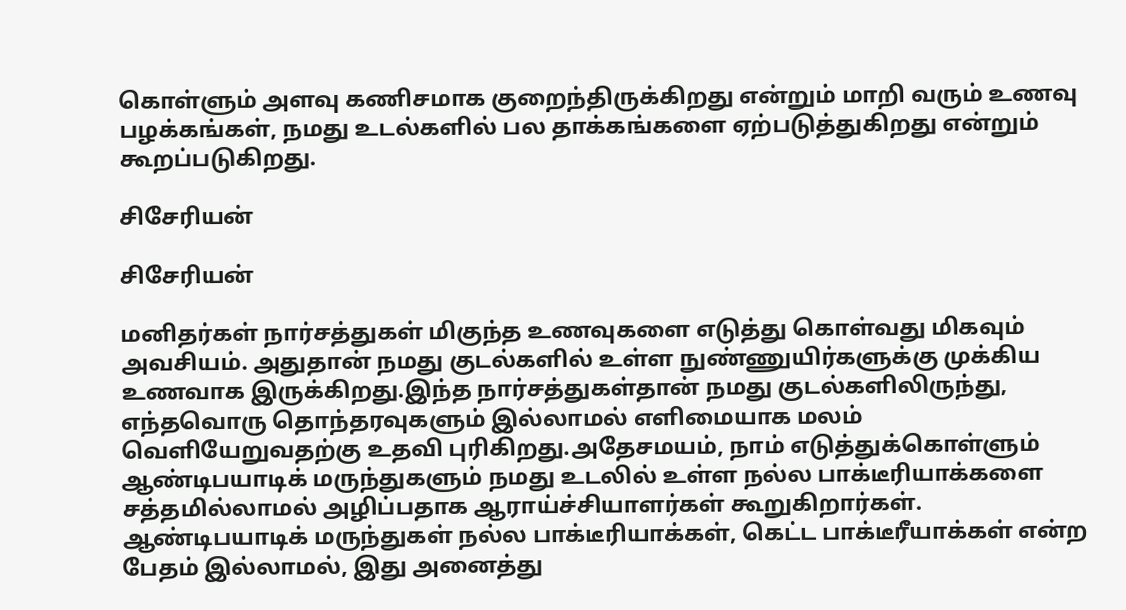கொள்ளும் அளவு கணிசமாக குறைந்திருக்கிறது என்றும் மாறி வரும் உணவு பழக்கங்கள், நமது உடல்களில் பல தாக்கங்களை ஏற்படுத்துகிறது என்றும் கூறப்படுகிறது.

சிசேரியன்

சிசேரியன்

மனிதர்கள் நார்சத்துகள் மிகுந்த உணவுகளை எடுத்து கொள்வது மிகவும் அவசியம். அதுதான் நமது குடல்களில் உள்ள நுண்ணுயிர்களுக்கு முக்கிய உணவாக இருக்கிறது.இந்த நார்சத்துகள்தான் நமது குடல்களிலிருந்து, எந்தவொரு தொந்தரவுகளும் இல்லாமல் எளிமையாக மலம் வெளியேறுவதற்கு உதவி புரிகிறது.அதேசமயம், நாம் எடுத்துக்கொள்ளும் ஆண்டிபயாடிக் மருந்துகளும் நமது உடலில் உள்ள நல்ல பாக்டீரியாக்களை சத்தமில்லாமல் அழிப்பதாக ஆராய்ச்சியாளர்கள் கூறுகிறார்கள். ஆண்டிபயாடிக் மருந்துகள் நல்ல பாக்டீரியாக்கள், கெட்ட பாக்டீரீயாக்கள் என்ற பேதம் இல்லாமல், இது அனைத்து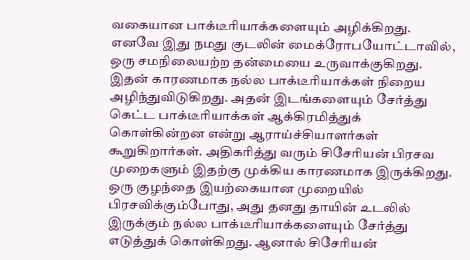வகையான பாக்டீரியாக்களையும் அழிக்கிறது. எனவே இது நமது குடலின் மைக்ரோபயோட்டாவில், ஒரு சமநிலையற்ற தன்மையை உருவாக்குகிறது.
இதன் காரணமாக நல்ல பாக்டீரியாக்கள் நிறைய அழிந்துவிடுகிறது. அதன் இடங்களையும் சேர்த்து கெட்ட பாக்டீரியாக்கள் ஆக்கிரமித்துக் கொள்கின்றன என்று ஆராய்ச்சியாளர்கள் கூறுகிறார்கள். அதிகரித்து வரும் சிசேரியன் பிரசவ முறைகளும் இதற்கு முக்கிய காரணமாக இருக்கிறது. ஒரு குழந்தை இயற்கையான முறையில் பிரசவிக்கும்போது, அது தனது தாயின் உடலில் இருக்கும் நல்ல பாக்டீரியாக்களையும் சேர்த்து எடுத்துக் கொள்கிறது. ஆனால் சிசேரியன்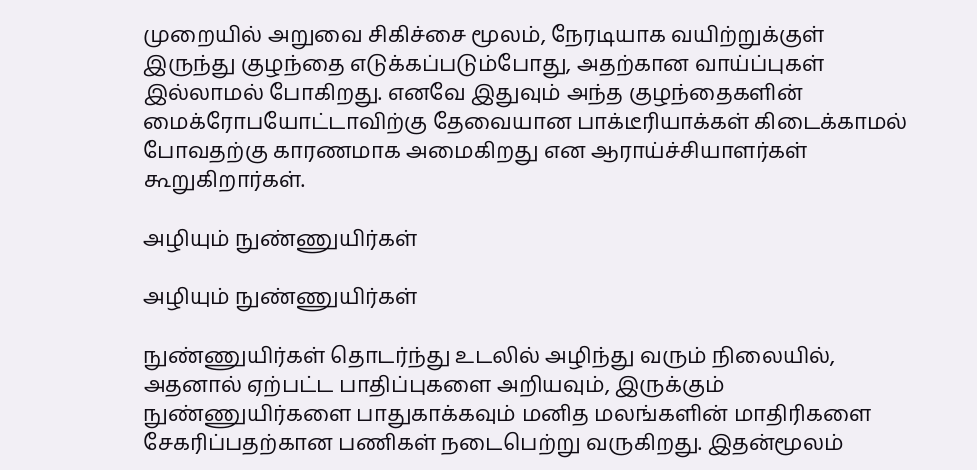முறையில் அறுவை சிகிச்சை மூலம், நேரடியாக வயிற்றுக்குள் இருந்து குழந்தை எடுக்கப்படும்போது, அதற்கான வாய்ப்புகள் இல்லாமல் போகிறது. எனவே இதுவும் அந்த குழந்தைகளின் மைக்ரோபயோட்டாவிற்கு தேவையான பாக்டீரியாக்கள் கிடைக்காமல் போவதற்கு காரணமாக அமைகிறது என ஆராய்ச்சியாளர்கள் கூறுகிறார்கள்.

அழியும் நுண்ணுயிர்கள்

அழியும் நுண்ணுயிர்கள்

நுண்ணுயிர்கள் தொடர்ந்து உடலில் அழிந்து வரும் நிலையில், அதனால் ஏற்பட்ட பாதிப்புகளை அறியவும், இருக்கும் நுண்ணுயிர்களை பாதுகாக்கவும் மனித மலங்களின் மாதிரிகளை சேகரிப்பதற்கான பணிகள் நடைபெற்று வருகிறது. இதன்மூலம்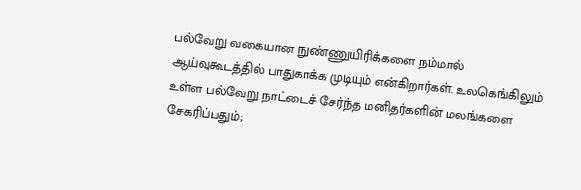பல்வேறு வகையான நுண்ணுயிரிக்களை நம்மால் ஆய்வுகூடத்தில் பாதுகாக்க முடியும் என்கிறார்கள். உலகெங்கிலும் உள்ள பல்வேறு நாட்டைச் சேர்ந்த மனிதர்களின் மலங்களை சேகரிப்பதும்;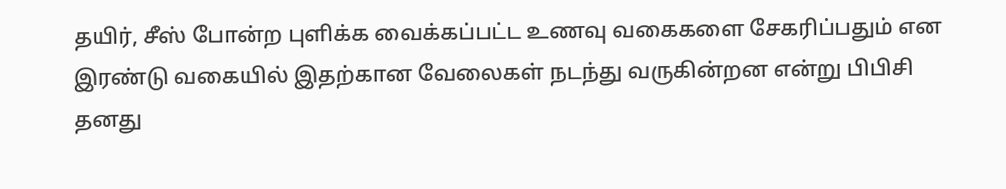தயிர், சீஸ் போன்ற புளிக்க வைக்கப்பட்ட உணவு வகைகளை சேகரிப்பதும் என இரண்டு வகையில் இதற்கான வேலைகள் நடந்து வருகின்றன என்று பிபிசி தனது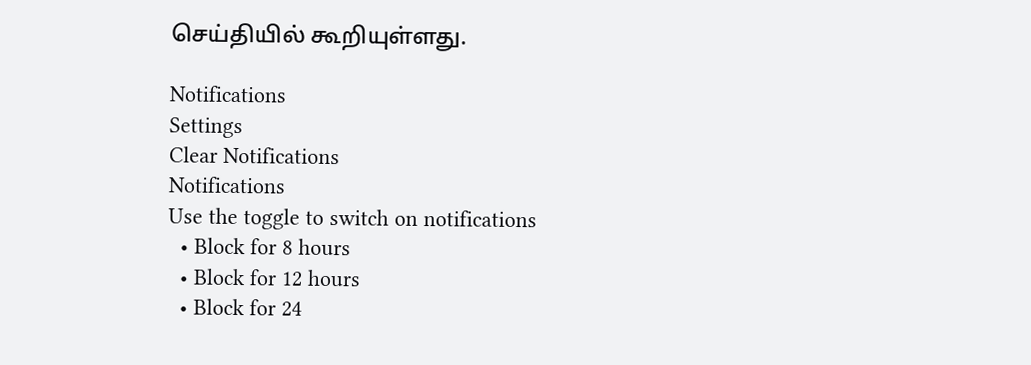செய்தியில் கூறியுள்ளது.

Notifications
Settings
Clear Notifications
Notifications
Use the toggle to switch on notifications
  • Block for 8 hours
  • Block for 12 hours
  • Block for 24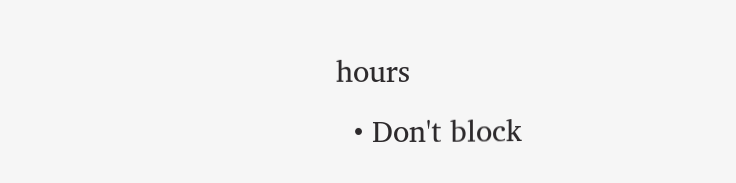hours
  • Don't block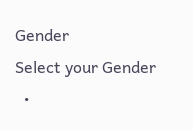Gender
Select your Gender
  •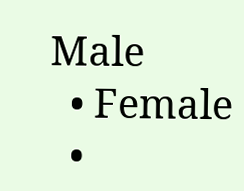Male
  • Female
  •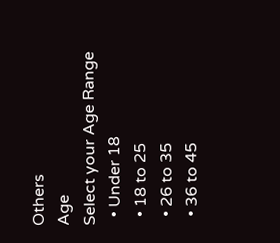Others
Age
Select your Age Range
  • Under 18
  • 18 to 25
  • 26 to 35
  • 36 to 45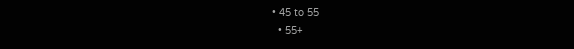• 45 to 55
  • 55+